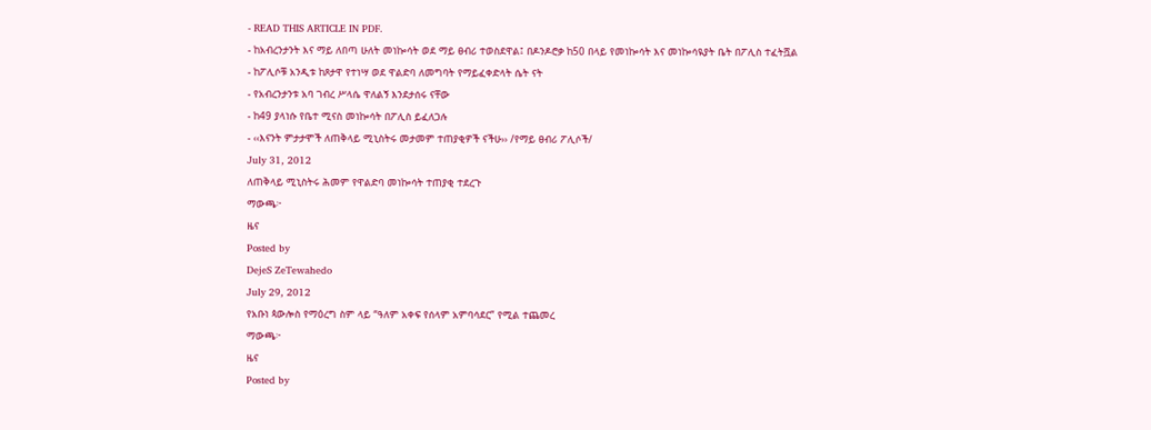- READ THIS ARTICLE IN PDF.
- ከአብረንታንት እና ማይ ለበጣ ሁለት መነኰሳት ወደ ማይ ፀብሪ ተወስደዋል፤ በዶንዶሮቃ ከ50 በላይ የመነኰሳት እና መነኰሳዪያት ቤት በፖሊስ ተፈትሿል
- ከፖሊሶቹ አንዲቱ ከጾታዋ የተነሣ ወደ ዋልድባ ለመግባት የማይፈቀድላት ሴት ናት
- የአብረንታንቱ አባ ገብረ ሥላሴ ዋለልኝ እንደታሰሩ ናቸው
- ከ49 ያላነሱ የቤተ ሚናስ መነኰሳት በፖሊስ ይፈለጋሉ
- ‹‹እናንት ምታታሞች ለጠቅላይ ሚኒስትሩ መታመም ተጠያቂዎች ናችሁ›› /የማይ ፀብሪ ፖሊሶች/
July 31, 2012
ለጠቅላይ ሚኒስትሩ ሕመም የዋልድባ መነኰሳት ተጠያቂ ተደረጉ
ማውጫ፦
ዜና
Posted by
DejeS ZeTewahedo
July 29, 2012
የአቡነ ጳውሎስ የማዕረግ ስም ላይ “ዓለም አቀፍ የሰላም አምባሳደር” የሚል ተጨመረ
ማውጫ፦
ዜና
Posted by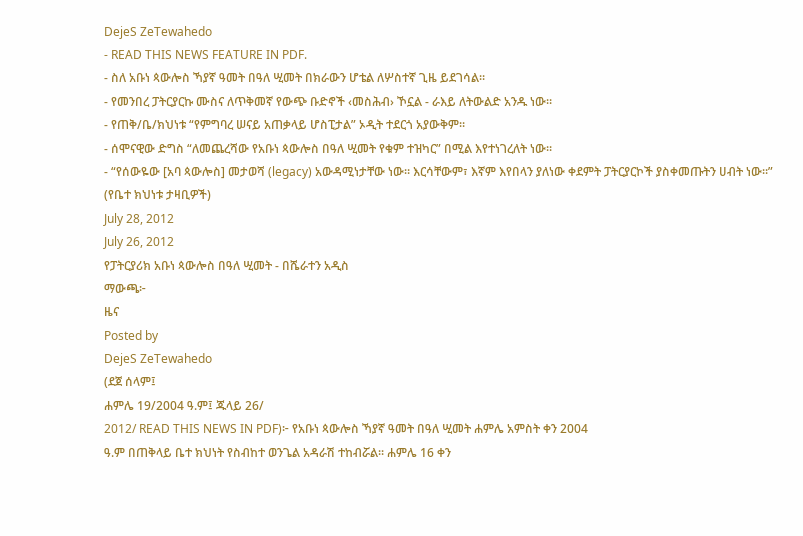DejeS ZeTewahedo
- READ THIS NEWS FEATURE IN PDF.
- ስለ አቡነ ጳውሎስ ኻያኛ ዓመት በዓለ ሢመት በክራውን ሆቴል ለሦስተኛ ጊዜ ይደገሳል።
- የመንበረ ፓትርያርኩ ሙስና ለጥቅመኛ የውጭ ቡድኖች ‹መስሕብ› ኾኗል - ራእይ ለትውልድ አንዱ ነው።
- የጠቅ/ቤ/ክህነቱ “የምግባረ ሠናይ አጠቃላይ ሆስፒታል” ኦዲት ተደርጎ አያውቅም።
- ሰሞናዊው ድግስ “ለመጨረሻው የአቡነ ጳውሎስ በዓለ ሢመት የቁም ተዝካር” በሚል እየተነገረለት ነው።
- “የሰውዬው [አባ ጳውሎስ] መታወሻ (legacy) አውዳሚነታቸው ነው። እርሳቸውም፣ እኛም እየበላን ያለነው ቀደምት ፓትርያርኮች ያስቀመጡትን ሀብት ነው።” (የቤተ ክህነቱ ታዛቢዎች)
July 28, 2012
July 26, 2012
የፓትርያሪክ አቡነ ጳውሎስ በዓለ ሢመት - በሼራተን አዲስ
ማውጫ፦
ዜና
Posted by
DejeS ZeTewahedo
(ደጀ ሰላም፤
ሐምሌ 19/2004 ዓ.ም፤ ጁላይ 26/
2012/ READ THIS NEWS IN PDF)፦ የአቡነ ጳውሎስ ኻያኛ ዓመት በዓለ ሢመት ሐምሌ አምስት ቀን 2004
ዓ.ም በጠቅላይ ቤተ ክህነት የስብከተ ወንጌል አዳራሽ ተከብሯል፡፡ ሐምሌ 16 ቀን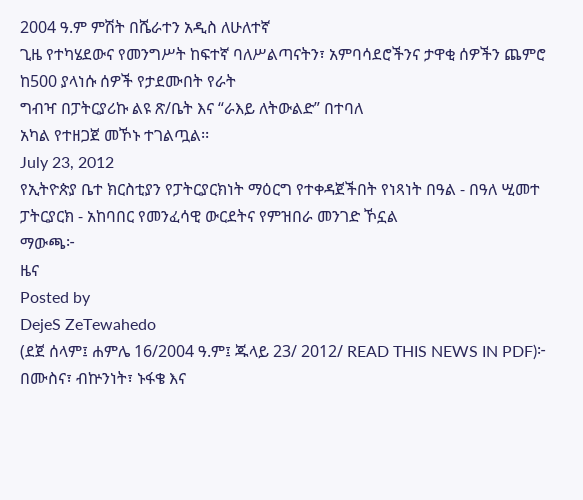2004 ዓ.ም ምሽት በሼራተን አዲስ ለሁለተኛ
ጊዜ የተካሄደውና የመንግሥት ከፍተኛ ባለሥልጣናትን፣ አምባሳደሮችንና ታዋቂ ሰዎችን ጨምሮ ከ500 ያላነሱ ሰዎች የታደሙበት የራት
ግብዣ በፓትርያሪኩ ልዩ ጽ/ቤት እና “ራእይ ለትውልድ” በተባለ
አካል የተዘጋጀ መኾኑ ተገልጧል፡፡
July 23, 2012
የኢትዮጵያ ቤተ ክርስቲያን የፓትርያርክነት ማዕርግ የተቀዳጀችበት የነጻነት በዓል - በዓለ ሢመተ ፓትርያርክ - አከባበር የመንፈሳዊ ውርደትና የምዝበራ መንገድ ኾኗል
ማውጫ፦
ዜና
Posted by
DejeS ZeTewahedo
(ደጀ ሰላም፤ ሐምሌ 16/2004 ዓ.ም፤ ጁላይ 23/ 2012/ READ THIS NEWS IN PDF)፦ በሙስና፣ ብኵንነት፣ ኑፋቄ እና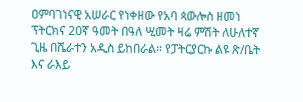ዐምባገነናዊ አሠራር የነቀዘው የአባ ጳውሎስ ዘመነ ፕትርክና 20ኛ ዓመት በዓለ ሢመት ዛሬ ምሽት ለሁለተኛ ጊዜ በሼራተን አዲስ ይከበራል። የፓትርያርኩ ልዩ ጽ/ቤት እና ራእይ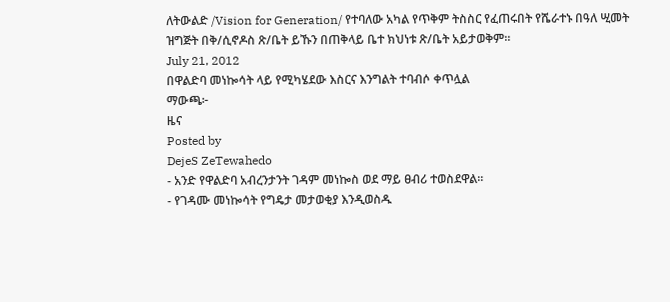ለትውልድ /Vision for Generation/ የተባለው አካል የጥቅም ትስስር የፈጠሩበት የሼራተኑ በዓለ ሢመት ዝግጅት በቅ/ሲኖዶስ ጽ/ቤት ይኹን በጠቅላይ ቤተ ክህነቱ ጽ/ቤት አይታወቅም።
July 21, 2012
በዋልድባ መነኰሳት ላይ የሚካሄደው እስርና እንግልት ተባብሶ ቀጥሏል
ማውጫ፦
ዜና
Posted by
DejeS ZeTewahedo
- አንድ የዋልድባ አብረንታንት ገዳም መነኰስ ወደ ማይ ፀብሪ ተወስደዋል።
- የገዳሙ መነኰሳት የግዴታ መታወቂያ እንዲወስዱ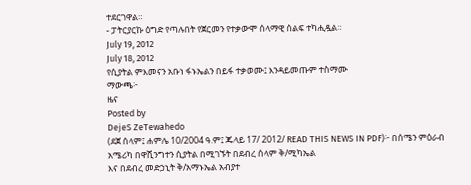ተደርገዋል።
- ፓትርያርኩ ዕግድ የጣሉበት የጀርመን የተቃውሞ ሰላማዊ ሰልፍ ተካሒዷል።
July 19, 2012
July 18, 2012
የሲያትል ምእመናን አቡነ ፋኑኤልን በይፋ ተቃወሙ፤ እንዳይመጡም ተስማሙ
ማውጫ፦
ዜና
Posted by
DejeS ZeTewahedo
(ደጀ ሰላም፤ ሐምሌ 10/2004 ዓ.ም፤ ጁላይ 17/ 2012/ READ THIS NEWS IN PDF)፦ በሰሜን ምዕራብ አሜሪካ በዋሺንግተን ሲያትል በሚገኙት በደብረ ሰላም ቅ/ሚካኤል
እና በደብረ መድኃኒት ቅ/አማኑኤል አብያተ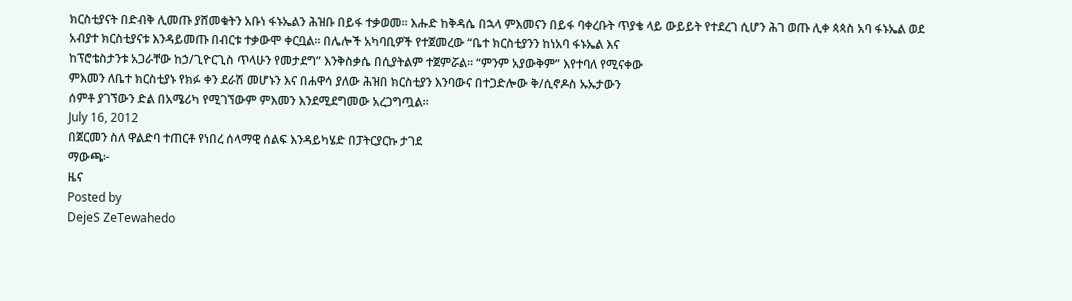ክርስቲያናት በድብቅ ሊመጡ ያሸመቁትን አቡነ ፋኑኤልን ሕዝቡ በይፋ ተቃወመ፡፡ እሑድ ከቅዳሴ በኋላ ምእመናን በይፋ ባቀረቡት ጥያቄ ላይ ውይይት የተደረገ ሲሆን ሕገ ወጡ ሊቀ ጳጳስ አባ ፋኑኤል ወደ
አብያተ ክርስቲያናቱ እንዳይመጡ በብርቱ ተቃውሞ ቀርቧል። በሌሎች አካባቢዎች የተጀመረው “ቤተ ክርስቲያንን ከነአባ ፋኑኤል እና
ከፕሮቴስታንቱ አጋራቸው ከኃ/ጊዮርጊስ ጥላሁን የመታደግ” እንቅስቃሴ በሲያትልም ተጀምሯል። “ምንም አያውቅም” እየተባለ የሚናቀው
ምእመን ለቤተ ክርስቲያኑ የክፉ ቀን ደራሽ መሆኑን እና በሐዋሳ ያለው ሕዝበ ክርስቲያን እንባውና በተጋድሎው ቅ/ሲኖዶስ ኡኡታውን
ሰምቶ ያገኘውን ድል በአሜሪካ የሚገኘውም ምእመን እንደሚደግመው አረጋግጧል።
July 16, 2012
በጀርመን ስለ ዋልድባ ተጠርቶ የነበረ ሰላማዊ ሰልፍ እንዳይካሄድ በፓትርያርኩ ታገደ
ማውጫ፦
ዜና
Posted by
DejeS ZeTewahedo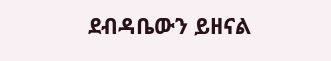ደብዳቤውን ይዘናል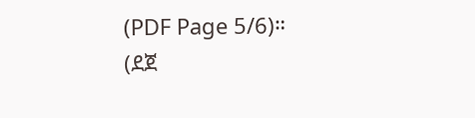(PDF Page 5/6)።
(ደጀ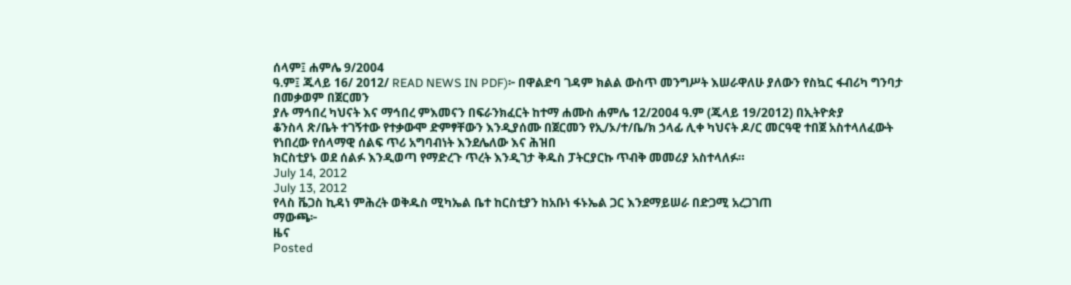ሰላም፤ ሐምሌ 9/2004
ዓ.ም፤ ጁላይ 16/ 2012/ READ NEWS IN PDF)፦ በዋልድባ ገዳም ክልል ውስጥ መንግሥት እሠራዋለሁ ያለውን የስኳር ፋብሪካ ግንባታ በመቃወም በጀርመን
ያሉ ማኅበረ ካህናት እና ማኅበረ ምእመናን በፍራንክፈርት ከተማ ሐሙስ ሐምሌ 12/2004 ዓ.ም (ጁላይ 19/2012) በኢትዮጵያ
ቆንስላ ጽ/ቤት ተገኝተው የተቃውሞ ድምፃቸውን እንዲያሰሙ በጀርመን የኢ/ኦ/ተ/ቤ/ክ ኃላፊ ሊቀ ካህናት ዶ/ር መርዓዊ ተበጀ አስተላለፈውት የነበረው የሰላማዊ ሰልፍ ጥሪ አግባብነት እንደሌለው እና ሕዝበ
ክርስቲያኑ ወደ ሰልፉ እንዲወጣ የማድረጉ ጥረት እንዲገታ ቅዱስ ፓትርያርኩ ጥብቅ መመሪያ አስተላለፉ።
July 14, 2012
July 13, 2012
የላስ ቬጋስ ኪዳነ ምሕረት ወቅዱስ ሚካኤል ቤተ ከርስቲያን ከአቡነ ፋኑኤል ጋር እንደማይሠራ በድጋሚ አረጋገጠ
ማውጫ፦
ዜና
Posted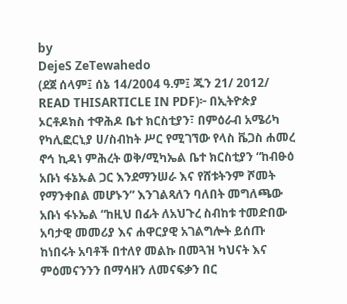by
DejeS ZeTewahedo
(ደጀ ሰላም፤ ሰኔ 14/2004 ዓ.ም፤ ጁን 21/ 2012/ READ THISARTICLE IN PDF)፦ በኢትዮጵያ ኦርቶዶክስ ተዋሕዶ ቤተ ክርስቲያን፣ በምዕራብ አሜሪካ የካሊፎርኒያ ሀ/ስብከት ሥር የሚገኘው የላስ ቬጋስ ሐመረ ኖኅ ኪዳነ ምሕረት ወቅ/ሚካኤል ቤተ ክርስቲያን “ከብፁዕ አቡነ ፋኔኡል ጋር እንደማንሠራ እና የሸቱትንም ሾመት የማንቀበል መሆኑን” እንገልጻለን ባለበት መግለጫው አቡነ ፋኑኤል “ከዚህ በፊት ለአህጉረ ስብከቱ ተመድበው አባታዊ መመሪያ እና ሐዋርያዊ አገልግሎት ይሰጡ ከነበሩት አባቶች በተለየ መልኩ በመጓዝ ካህናት እና ምዕመናንንን በማሳዘን ለመናፍቃን በር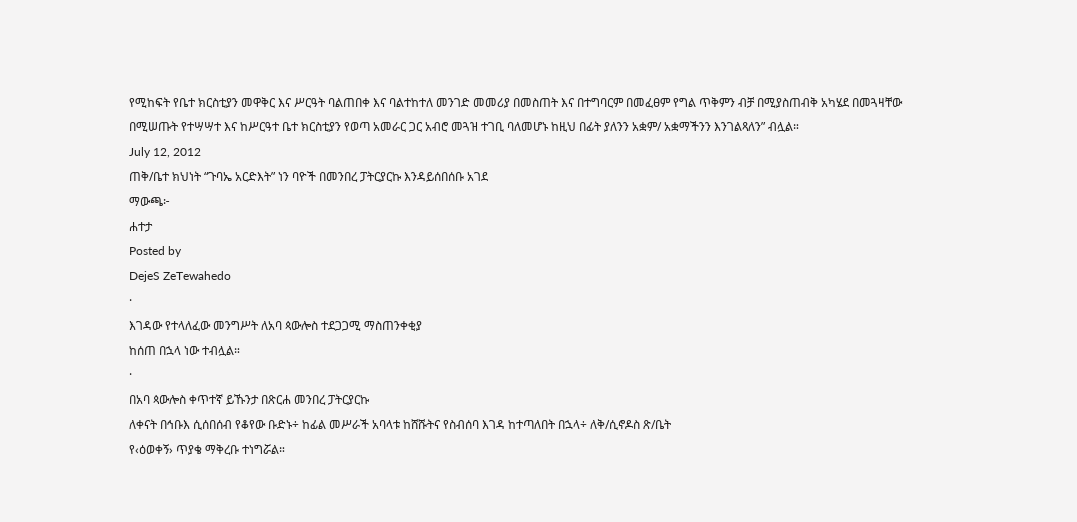የሚከፍት የቤተ ክርስቲያን መዋቅር እና ሥርዓት ባልጠበቀ እና ባልተከተለ መንገድ መመሪያ በመስጠት እና በተግባርም በመፈፀም የግል ጥቅምን ብቻ በሚያስጠብቅ አካሄደ በመጓዛቸው በሚሠጡት የተሣሣተ እና ከሥርዓተ ቤተ ክርስቲያን የወጣ አመራር ጋር አብሮ መጓዝ ተገቢ ባለመሆኑ ከዚህ በፊት ያለንን አቋም/ አቋማችንን እንገልጻለን” ብሏል።
July 12, 2012
ጠቅ/ቤተ ክህነት “ጉባኤ አርድእት” ነን ባዮች በመንበረ ፓትርያርኩ እንዳይሰበሰቡ አገደ
ማውጫ፦
ሐተታ
Posted by
DejeS ZeTewahedo
·
እገዳው የተላለፈው መንግሥት ለአባ ጳውሎስ ተደጋጋሚ ማስጠንቀቂያ
ከሰጠ በኋላ ነው ተብሏል።
·
በአባ ጳውሎስ ቀጥተኛ ይኹንታ በጽርሐ መንበረ ፓትርያርኩ
ለቀናት በኅቡእ ሲሰበሰብ የቆየው ቡድኑ÷ ከፊል መሥራች አባላቱ ከሸሹትና የስብሰባ እገዳ ከተጣለበት በኋላ÷ ለቅ/ሲኖዶስ ጽ/ቤት
የ‹ዕወቀኝ› ጥያቄ ማቅረቡ ተነግሯል።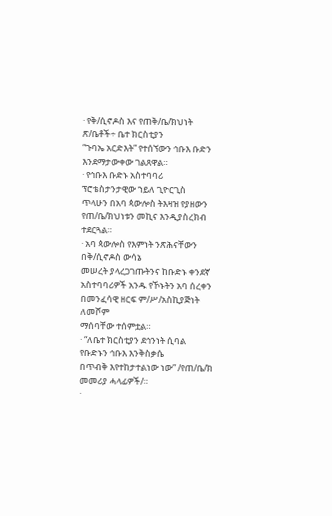· የቅ/ሲኖዶስ እና የጠቅ/ቤ/ክህነት ጽ/ቤቶች÷ ቤተ ክርስቲያን
“ጉባኤ አርድእት” የተሰኘውን ኅቡእ ቡድን እንደማታውቀው ገልጸዋል።
· የኅቡእ ቡድኑ አስተባባሪ ፕሮቴስታንታዊው ኀይለ ጊዮርጊስ
ጥላሁን በአባ ጳውሎስ ትእዛዝ የያዘውን የጠ/ቤ/ክህነቱን መኪና እንዲያስረክብ ተደርጓል።
· አባ ጳውሎስ የእምነት ንጽሕናቸውን በቅ/ሲኖዶስ ውሳኔ
መሠረት ያላረጋገጡትንና ከቡድኑ ቀንደኛ አስተባባሪዎች አንዱ የኾኑትን አባ ሰረቀን በመንፈሳዊ ዘርፍ ም/ሥ/አስኪያጅነት ለመሾም
ማሰባቸው ተሰምቷል።
· “ለቤተ ክርስቲያን ደኅንነት ሲባል የቡድኑን ኅቡእ እንቅስቃሴ
በጥብቅ እየተከታተልነው ነው” /የጠ/ቤ/ክ መመሪያ ሓላፊዎች/።
·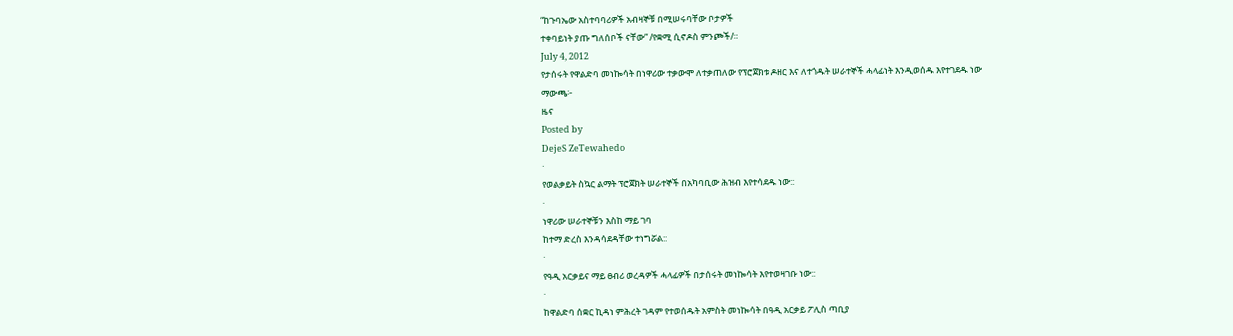“ከጉባኤው አስተባባሪዎች አብዛኞቹ በሚሠሩባቸው ቦታዎች
ተቀባይነት ያጡ ግለሰቦች ናቸው” /የቋሚ ሲኖዶስ ምንጮች/።
July 4, 2012
የታሰሩት የዋልድባ መነኰሳት በነዋሪው ተቃውሞ ለተቃጠለው የፕሮጀክቱ ዶዘር እና ለተጎዱት ሠራተኞች ሓላፊነት እንዲወሰዱ እየተገደዱ ነው
ማውጫ፦
ዜና
Posted by
DejeS ZeTewahedo
·
የወልቃይት ስኳር ልማት ፕሮጀክት ሠራተኞች በአካባቢው ሕዝብ እየተሳደዱ ነው::
·
ነዋሪው ሠራተኞቹን እስከ ማይ ገባ
ከተማ ድረስ እንዳሳደዳቸው ተነግሯል::
·
የዓዲ አርቃይና ማይ ፀብሪ ወረዳዎች ሓላፊዎች በታሰሩት መነኰሳት እየተወዛገቡ ነው::
·
ከዋልድባ ሰቋር ኪዳነ ምሕረት ገዳም የተወሰዱት አምስት መነኰሳት በዓዲ አርቃይ ፖሊስ ጣቢያ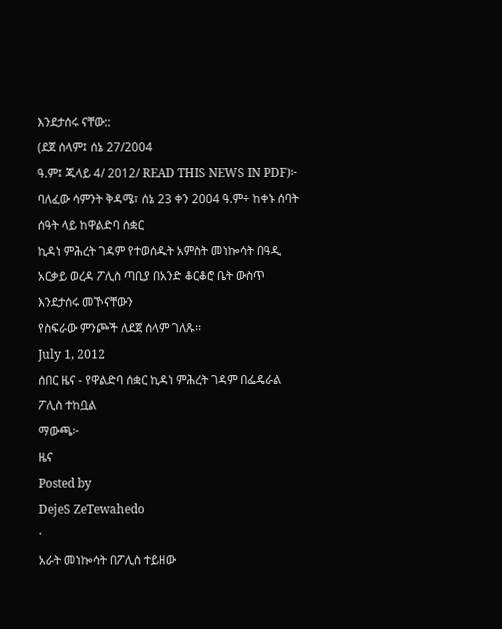እንደታሰሩ ናቸው::
(ደጀ ሰላም፤ ሰኔ 27/2004
ዓ.ም፤ ጁላይ 4/ 2012/ READ THIS NEWS IN PDF)፦ ባለፈው ሳምንት ቅዳሜ፣ ሰኔ 23 ቀን 2004 ዓ.ም÷ ከቀኑ ሰባት ሰዓት ላይ ከዋልድባ ሰቋር
ኪዳነ ምሕረት ገዳም የተወሰዱት አምስት መነኰሳት በዓዲ አርቃይ ወረዳ ፖሊስ ጣቢያ በአንድ ቆርቆሮ ቤት ውስጥ እንደታሰሩ መኾናቸውን
የስፍራው ምንጮች ለደጀ ሰላም ገለጹ፡፡
July 1, 2012
ሰበር ዜና - የዋልድባ ሰቋር ኪዳነ ምሕረት ገዳም በፌዴራል ፖሊስ ተከቧል
ማውጫ፦
ዜና
Posted by
DejeS ZeTewahedo
·
አራት መነኰሳት በፖሊስ ተይዘው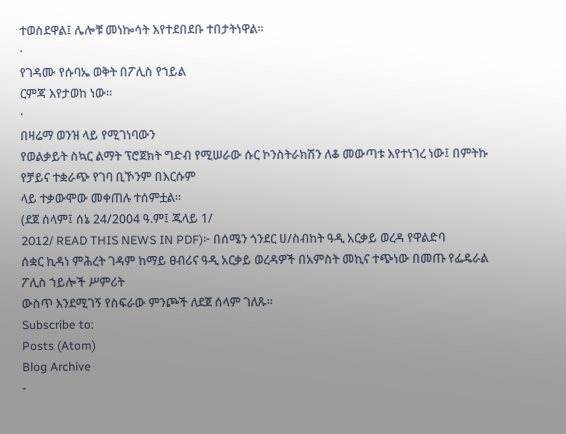ተወስደዋል፤ ሌሎቹ መነኰሳት እየተደበደቡ ተበታትነዋል።
·
የገዳሙ የሱባኤ ወቅት በፖሊስ የኀይል
ርምጃ እየታወከ ነው።
·
በዛሬማ ወንዝ ላይ የሚገነባውን
የወልቃይት ስኳር ልማት ፕሮጀክት ግድብ የሚሠራው ሱር ኮንስትራክሽን ለቆ መውጣቱ እየተነገረ ነው፤ በምትኩ የቻይና ተቋራጭ የገባ ቢኾንም በእርሱም
ላይ ተቃውሞው መቀጠሉ ተሰምቷል።
(ደጀ ሰላም፤ ሰኔ 24/2004 ዓ.ም፤ ጁላይ 1/
2012/ READ THIS NEWS IN PDF)፦ በሰሜን ጎንደር ሀ/ስብከት ዓዲ አርቃይ ወረዳ የዋልድባ
ሰቋር ኪዳነ ምሕረት ገዳም ከማይ ፀብሪና ዓዲ አርቃይ ወረዳዎች በአምስት መኪና ተጭነው በመጡ የፌዴራል ፖሊስ ኀይሎች ሥምሪት
ውስጥ እንደሚገኝ የስፍራው ምንጮች ለደጀ ሰላም ገለጹ፡፡
Subscribe to:
Posts (Atom)
Blog Archive
-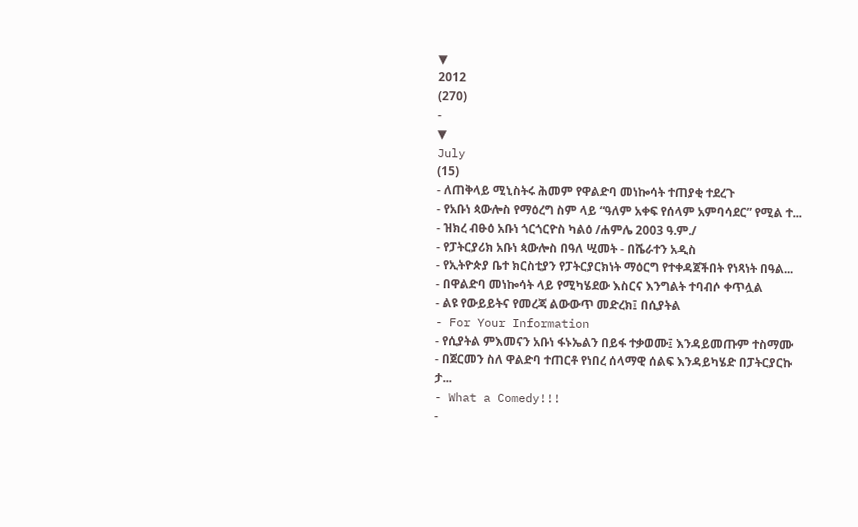▼
2012
(270)
-
▼
July
(15)
- ለጠቅላይ ሚኒስትሩ ሕመም የዋልድባ መነኰሳት ተጠያቂ ተደረጉ
- የአቡነ ጳውሎስ የማዕረግ ስም ላይ “ዓለም አቀፍ የሰላም አምባሳደር” የሚል ተ...
- ዝክረ ብፁዕ አቡነ ጎርጎርዮስ ካልዕ /ሐምሌ 2003 ዓ.ም./
- የፓትርያሪክ አቡነ ጳውሎስ በዓለ ሢመት - በሼራተን አዲስ
- የኢትዮጵያ ቤተ ክርስቲያን የፓትርያርክነት ማዕርግ የተቀዳጀችበት የነጻነት በዓል...
- በዋልድባ መነኰሳት ላይ የሚካሄደው እስርና እንግልት ተባብሶ ቀጥሏል
- ልዩ የውይይትና የመረጃ ልውውጥ መድረክ፤ በሲያትል
- For Your Information
- የሲያትል ምእመናን አቡነ ፋኑኤልን በይፋ ተቃወሙ፤ እንዳይመጡም ተስማሙ
- በጀርመን ስለ ዋልድባ ተጠርቶ የነበረ ሰላማዊ ሰልፍ እንዳይካሄድ በፓትርያርኩ ታ...
- What a Comedy!!!
-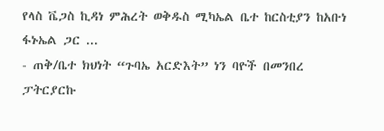የላስ ቬጋስ ኪዳነ ምሕረት ወቅዱስ ሚካኤል ቤተ ከርስቲያን ከአቡነ ፋኑኤል ጋር ...
- ጠቅ/ቤተ ክህነት “ጉባኤ አርድእት” ነን ባዮች በመንበረ ፓትርያርኩ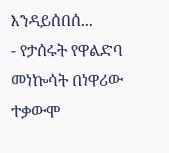እንዳይሰበሰ...
- የታሰሩት የዋልድባ መነኰሳት በነዋሪው ተቃውሞ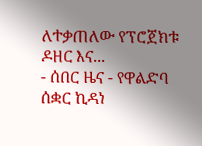ለተቃጠለው የፕሮጀክቱ ዶዘር እና...
- ሰበር ዜና - የዋልድባ ሰቋር ኪዳነ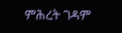ምሕረት ገዳም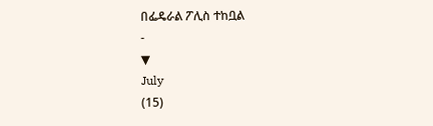በፌዴራል ፖሊስ ተከቧል
-
▼
July
(15)